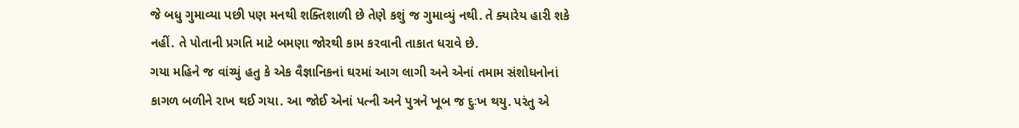જે બધુ ગુમાવ્યા પછી પણ મનથી શક્તિશાળી છે તેણે કશું જ ગુમાવ્યું નથી. તે ક્યારેય હારી શકે નહીં. તે પોતાની પ્રગતિ માટે બમણા જોરથી કામ કરવાની તાકાત ધરાવે છે.
ગયા મહિને જ વાંચ્યું હતુ કે એક વૈજ્ઞાનિકનાં ઘરમાં આગ લાગી અને એનાં તમામ સંશોધનોનાં કાગળ બળીને રાખ થઈ ગયા. આ જોઈ એનાં પત્ની અને પુત્રને ખૂબ જ દુઃખ થયુ. પરંતુ એ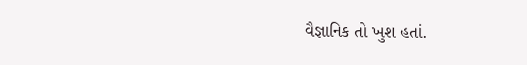વૈજ્ઞાનિક તો ખુશ હતાં.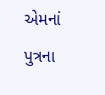એમનાં પુત્રના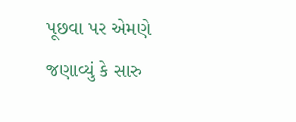પૂછવા પર એમણે જણાવ્યું કે સારુ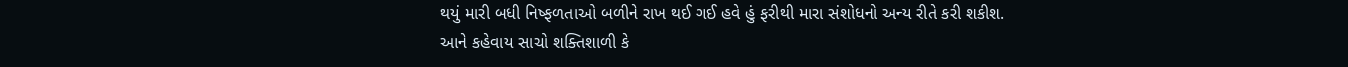થયું મારી બધી નિષ્ફળતાઓ બળીને રાખ થઈ ગઈ હવે હું ફરીથી મારા સંશોધનો અન્ય રીતે કરી શકીશ.
આને કહેવાય સાચો શક્તિશાળી કે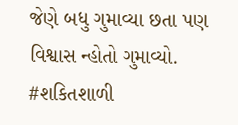જેણે બધુ ગુમાવ્યા છતા પણ વિશ્વાસ ન્હોતો ગુમાવ્યો.
#શકિતશાળી